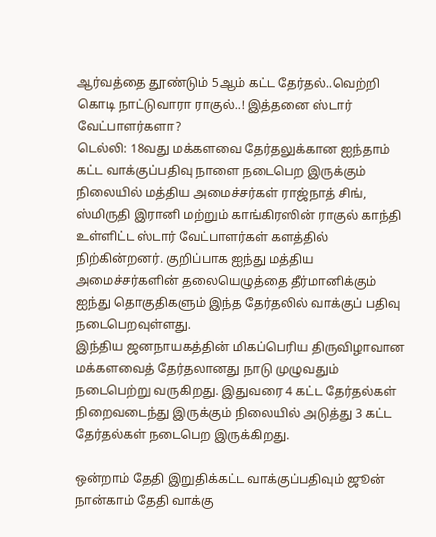ஆர்வத்தை தூண்டும் 5ஆம் கட்ட தேர்தல்..வெற்றி கொடி நாட்டுவாரா ராகுல்..! இத்தனை ஸ்டார் வேட்பாளர்களா?
டெல்லி: 18வது மக்களவை தேர்தலுக்கான ஐந்தாம் கட்ட வாக்குப்பதிவு நாளை நடைபெற இருக்கும் நிலையில் மத்திய அமைச்சர்கள் ராஜ்நாத் சிங், ஸ்மிருதி இரானி மற்றும் காங்கிரஸின் ராகுல் காந்தி உள்ளிட்ட ஸ்டார் வேட்பாளர்கள் களத்தில் நிற்கின்றனர். குறிப்பாக ஐந்து மத்திய அமைச்சர்களின் தலையெழுத்தை தீர்மானிக்கும் ஐந்து தொகுதிகளும் இந்த தேர்தலில் வாக்குப் பதிவு நடைபெறவுள்ளது.
இந்திய ஜனநாயகத்தின் மிகப்பெரிய திருவிழாவான மக்களவைத் தேர்தலானது நாடு முழுவதும் நடைபெற்று வருகிறது. இதுவரை 4 கட்ட தேர்தல்கள் நிறைவடைந்து இருக்கும் நிலையில் அடுத்து 3 கட்ட தேர்தல்கள் நடைபெற இருக்கிறது.

ஒன்றாம் தேதி இறுதிக்கட்ட வாக்குப்பதிவும் ஜூன் நான்காம் தேதி வாக்கு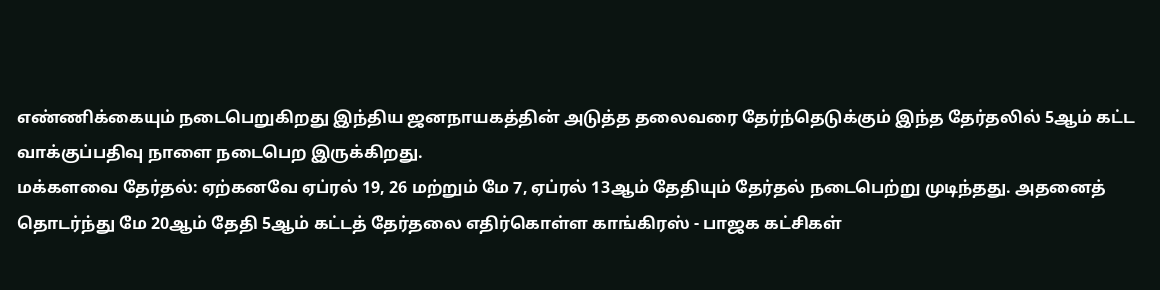எண்ணிக்கையும் நடைபெறுகிறது இந்திய ஜனநாயகத்தின் அடுத்த தலைவரை தேர்ந்தெடுக்கும் இந்த தேர்தலில் 5ஆம் கட்ட வாக்குப்பதிவு நாளை நடைபெற இருக்கிறது.
மக்களவை தேர்தல்: ஏற்கனவே ஏப்ரல் 19, 26 மற்றும் மே 7, ஏப்ரல் 13ஆம் தேதியும் தேர்தல் நடைபெற்று முடிந்தது. அதனைத் தொடர்ந்து மே 20ஆம் தேதி 5ஆம் கட்டத் தேர்தலை எதிர்கொள்ள காங்கிரஸ் - பாஜக கட்சிகள்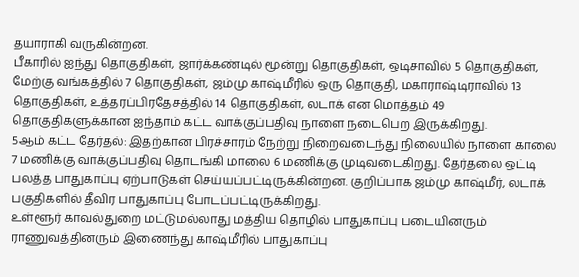தயாராகி வருகின்றன.
பீகாரில் ஐந்து தொகுதிகள், ஜார்க்கண்டில் மூன்று தொகுதிகள், ஒடிசாவில் 5 தொகுதிகள், மேற்கு வங்கத்தில் 7 தொகுதிகள், ஜம்மு காஷ்மீரில் ஒரு தொகுதி, மகாராஷ்டிராவில் 13 தொகுதிகள், உத்தரப்பிரதேசத்தில் 14 தொகுதிகள், லடாக் என மொத்தம் 49 தொகுதிகளுக்கான ஐந்தாம் கட்ட வாக்குப்பதிவு நாளை நடைபெற இருக்கிறது.
5ஆம் கட்ட தேர்தல்: இதற்கான பிரச்சாரம் நேற்று நிறைவடைந்து நிலையில் நாளை காலை 7 மணிக்கு வாக்குப்பதிவு தொடங்கி மாலை 6 மணிக்கு முடிவடைகிறது. தேர்தலை ஒட்டி பலத்த பாதுகாப்பு ஏற்பாடுகள் செய்யப்பட்டிருக்கின்றன. குறிப்பாக ஜம்மு காஷ்மீர், லடாக் பகுதிகளில் தீவிர பாதுகாப்பு போடப்பட்டிருக்கிறது.
உள்ளூர் காவல்துறை மட்டுமல்லாது மத்திய தொழில் பாதுகாப்பு படையினரும் ராணுவத்தினரும் இணைந்து காஷ்மீரில் பாதுகாப்பு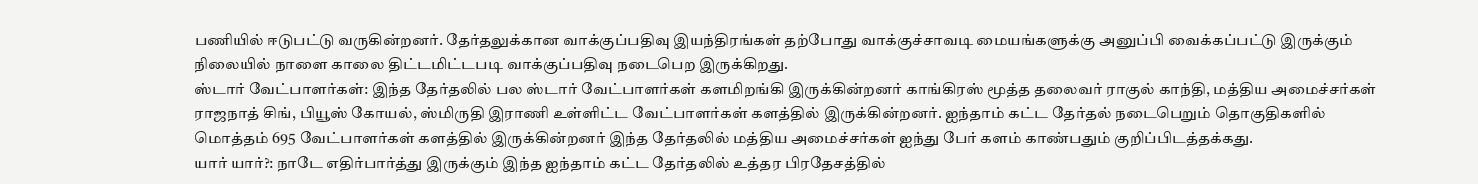பணியில் ஈடுபட்டு வருகின்றனர். தேர்தலுக்கான வாக்குப்பதிவு இயந்திரங்கள் தற்போது வாக்குச்சாவடி மையங்களுக்கு அனுப்பி வைக்கப்பட்டு இருக்கும் நிலையில் நாளை காலை திட்டமிட்டபடி வாக்குப்பதிவு நடைபெற இருக்கிறது.
ஸ்டார் வேட்பாளர்கள்: இந்த தேர்தலில் பல ஸ்டார் வேட்பாளர்கள் களமிறங்கி இருக்கின்றனர் காங்கிரஸ் மூத்த தலைவர் ராகுல் காந்தி, மத்திய அமைச்சர்கள் ராஜநாத் சிங், பியூஸ் கோயல், ஸ்மிருதி இராணி உள்ளிட்ட வேட்பாளர்கள் களத்தில் இருக்கின்றனர். ஐந்தாம் கட்ட தேர்தல் நடைபெறும் தொகுதிகளில் மொத்தம் 695 வேட்பாளர்கள் களத்தில் இருக்கின்றனர் இந்த தேர்தலில் மத்திய அமைச்சர்கள் ஐந்து பேர் களம் காண்பதும் குறிப்பிடத்தக்கது.
யார் யார்?: நாடே எதிர்பார்த்து இருக்கும் இந்த ஐந்தாம் கட்ட தேர்தலில் உத்தர பிரதேசத்தில்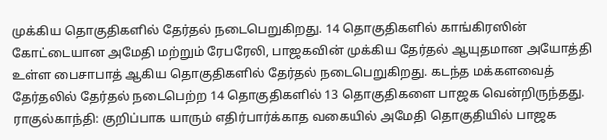முக்கிய தொகுதிகளில் தேர்தல் நடைபெறுகிறது. 14 தொகுதிகளில் காங்கிரஸின் கோட்டையான அமேதி மற்றும் ரேபரேலி, பாஜகவின் முக்கிய தேர்தல் ஆயுதமான அயோத்தி உள்ள பைசாபாத் ஆகிய தொகுதிகளில் தேர்தல் நடைபெறுகிறது. கடந்த மக்களவைத் தேர்தலில் தேர்தல் நடைபெற்ற 14 தொகுதிகளில் 13 தொகுதிகளை பாஜக வென்றிருந்தது.
ராகுல்காந்தி: குறிப்பாக யாரும் எதிர்பார்க்காத வகையில் அமேதி தொகுதியில் பாஜக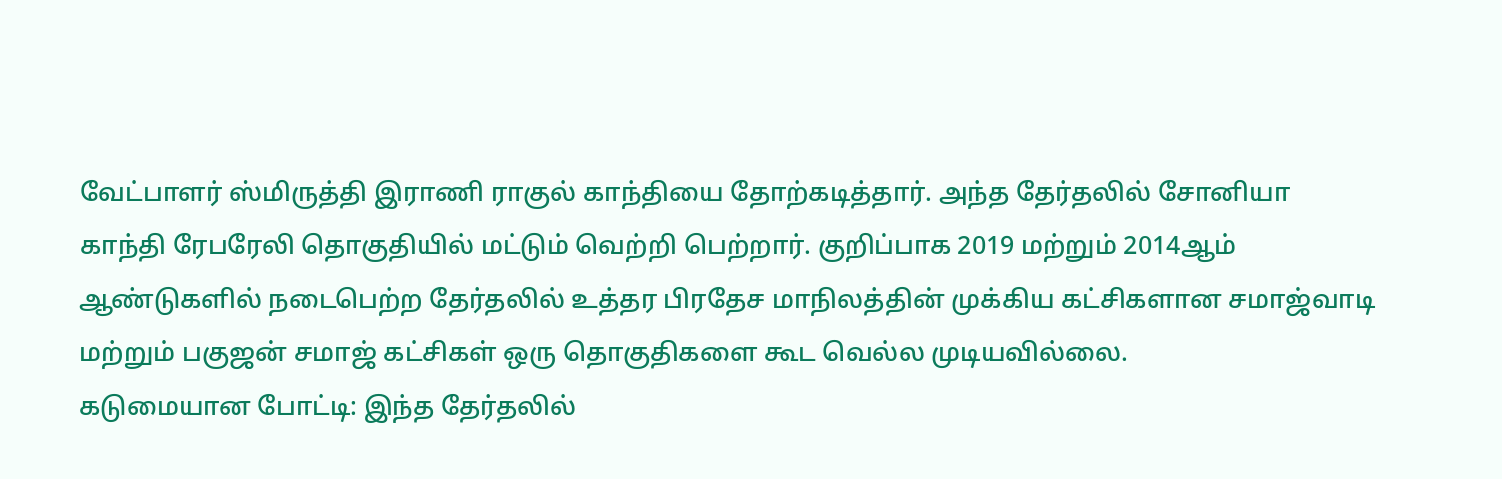வேட்பாளர் ஸ்மிருத்தி இராணி ராகுல் காந்தியை தோற்கடித்தார். அந்த தேர்தலில் சோனியா காந்தி ரேபரேலி தொகுதியில் மட்டும் வெற்றி பெற்றார். குறிப்பாக 2019 மற்றும் 2014ஆம் ஆண்டுகளில் நடைபெற்ற தேர்தலில் உத்தர பிரதேச மாநிலத்தின் முக்கிய கட்சிகளான சமாஜ்வாடி மற்றும் பகுஜன் சமாஜ் கட்சிகள் ஒரு தொகுதிகளை கூட வெல்ல முடியவில்லை.
கடுமையான போட்டி: இந்த தேர்தலில்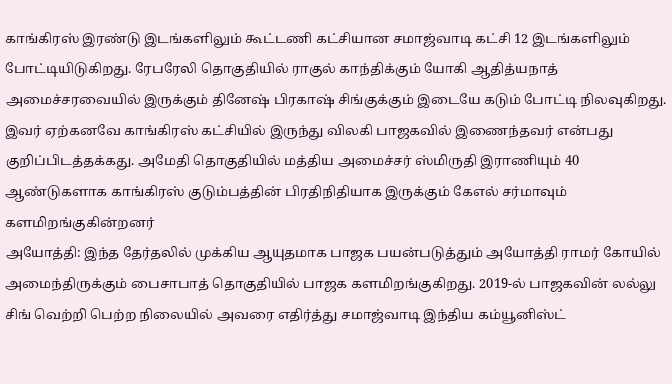காங்கிரஸ் இரண்டு இடங்களிலும் கூட்டணி கட்சியான சமாஜ்வாடி கட்சி 12 இடங்களிலும் போட்டியிடுகிறது. ரேபரேலி தொகுதியில் ராகுல் காந்திக்கும் யோகி ஆதித்யநாத் அமைச்சரவையில் இருக்கும் தினேஷ் பிரகாஷ் சிங்குக்கும் இடையே கடும் போட்டி நிலவுகிறது. இவர் ஏற்கனவே காங்கிரஸ் கட்சியில் இருந்து விலகி பாஜகவில் இணைந்தவர் என்பது குறிப்பிடத்தக்கது. அமேதி தொகுதியில் மத்திய அமைச்சர் ஸ்மிருதி இராணியும் 40 ஆண்டுகளாக காங்கிரஸ் குடும்பத்தின் பிரதிநிதியாக இருக்கும் கேஎல் சர்மாவும் களமிறங்குகின்றனர்
அயோத்தி: இந்த தேர்தலில் முக்கிய ஆயுதமாக பாஜக பயன்படுத்தும் அயோத்தி ராமர் கோயில் அமைந்திருக்கும் பைசாபாத் தொகுதியில் பாஜக களமிறங்குகிறது. 2019-ல் பாஜகவின் லல்லு சிங் வெற்றி பெற்ற நிலையில் அவரை எதிர்த்து சமாஜ்வாடி இந்திய கம்யூனிஸ்ட்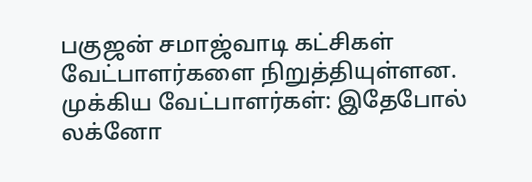பகுஜன் சமாஜ்வாடி கட்சிகள் வேட்பாளர்களை நிறுத்தியுள்ளன.
முக்கிய வேட்பாளர்கள்: இதேபோல் லக்னோ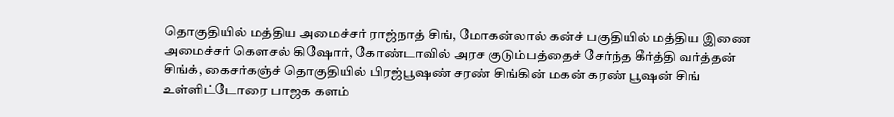தொகுதியில் மத்திய அமைச்சர் ராஜ்நாத் சிங், மோகன்லால் கன்ச் பகுதியில் மத்திய இணை அமைச்சர் கௌசல் கிஷோர், கோண்டாவில் அரச குடும்பத்தைச் சேர்ந்த கீர்த்தி வர்த்தன் சிங்க், கைசர்கஞ்ச் தொகுதியில் பிரஜ்பூஷண் சரண் சிங்கின் மகன் கரண் பூஷன் சிங் உள்ளிட்டோரை பாஜக களம்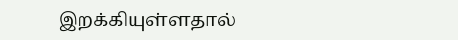இறக்கியுள்ளதால்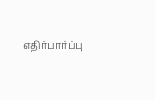எதிர்பார்ப்பு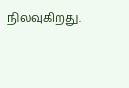நிலவுகிறது.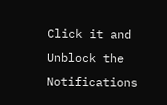Click it and Unblock the Notifications